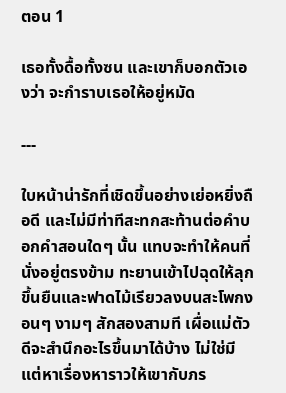ตอน 1

เธอทั้งดื้อทั้งซน และเขาก็บอกตัวเองว่า จะกำราบเธอให้อยู่หมัด

---

ใบหน้าน่ารักที่เชิดขึ้นอย่างเย่อหยิ่งถือดี และไม่มีท่าทีสะทกสะท้านต่อคำบอกคำสอนใดๆ นั้น แทบจะทำให้คนที่นั่งอยู่ตรงข้าม ทะยานเข้าไปฉุดให้ลุกขึ้นยืนและฟาดไม้เรียวลงบนสะโพกงอนๆ งามๆ สักสองสามที เผื่อแม่ตัวดีจะสำนึกอะไรขึ้นมาได้บ้าง ไม่ใช่มีแต่หาเรื่องหาราวให้เขากับภร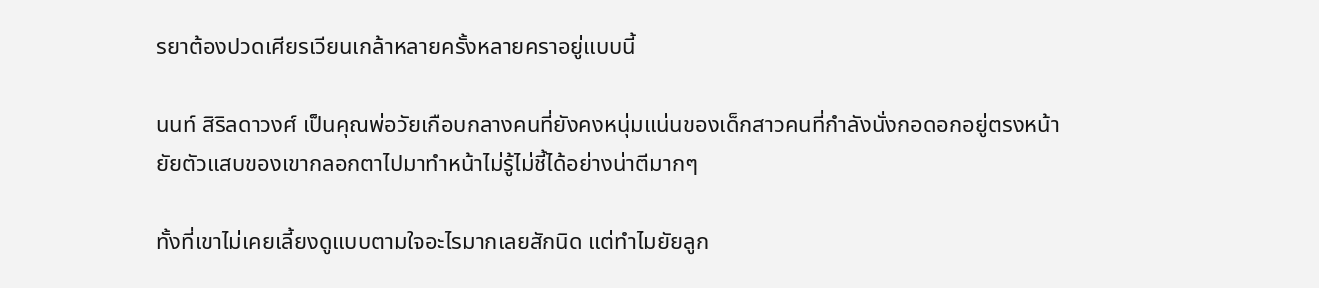รยาต้องปวดเศียรเวียนเกล้าหลายครั้งหลายคราอยู่แบบนี้

นนท์ สิริลดาวงศ์ เป็นคุณพ่อวัยเกือบกลางคนที่ยังคงหนุ่มแน่นของเด็กสาวคนที่กำลังนั่งกอดอกอยู่ตรงหน้า ยัยตัวแสบของเขากลอกตาไปมาทำหน้าไม่รู้ไม่ชี้ได้อย่างน่าตีมากๆ

ทั้งที่เขาไม่เคยเลี้ยงดูแบบตามใจอะไรมากเลยสักนิด แต่ทำไมยัยลูก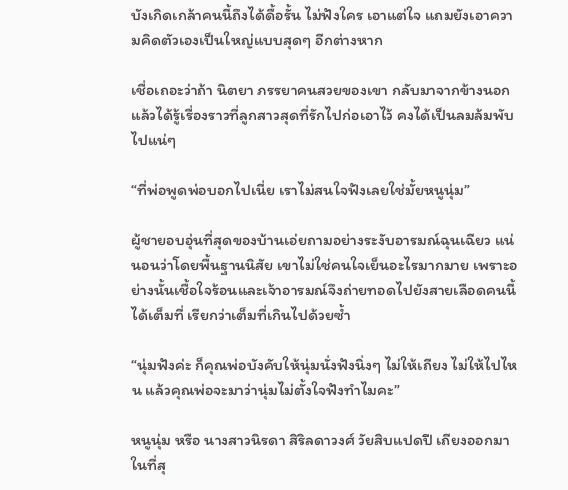บังเกิดเกล้าคนนี้ถึงได้ดื้อรั้น ไม่ฟังใคร เอาแต่ใจ แถมยังเอาความคิดตัวเองเป็นใหญ่แบบสุดๆ อีกต่างหาก

เชื่อเถอะว่าถ้า นิตยา ภรรยาคนสวยของเขา กลับมาจากข้างนอกแล้วได้รู้เรื่องราวที่ลูกสาวสุดที่รักไปก่อเอาไว้ คงได้เป็นลมล้มพับไปแน่ๆ

“ที่พ่อพูดพ่อบอกไปเนี่ย เราไม่สนใจฟังเลยใช่มั้ยหนูนุ่ม”

ผู้ชายอบอุ่นที่สุดของบ้านเอ่ยถามอย่างระงับอารมณ์ฉุนเฉียว แน่นอนว่าโดยพื้นฐานนิสัย เขาไม่ใช่คนใจเย็นอะไรมากมาย เพราะอย่างนั้นเชื้อใจร้อนและเจ้าอารมณ์จึงถ่ายทอดไปยังสายเลือดคนนี้ได้เต็มที่ เรียกว่าเต็มที่เกินไปด้วยซ้ำ

“นุ่มฟังค่ะ ก็คุณพ่อบังคับให้นุ่มนั่งฟังนิ่งๆ ไม่ให้เถียง ไม่ให้ไปไหน แล้วคุณพ่อจะมาว่านุ่มไม่ตั้งใจฟังทำไมคะ”

หนูนุ่ม หรือ นางสาวนิรดา สิริลดาวงศ์ วัยสิบแปดปี เถียงออกมาในที่สุ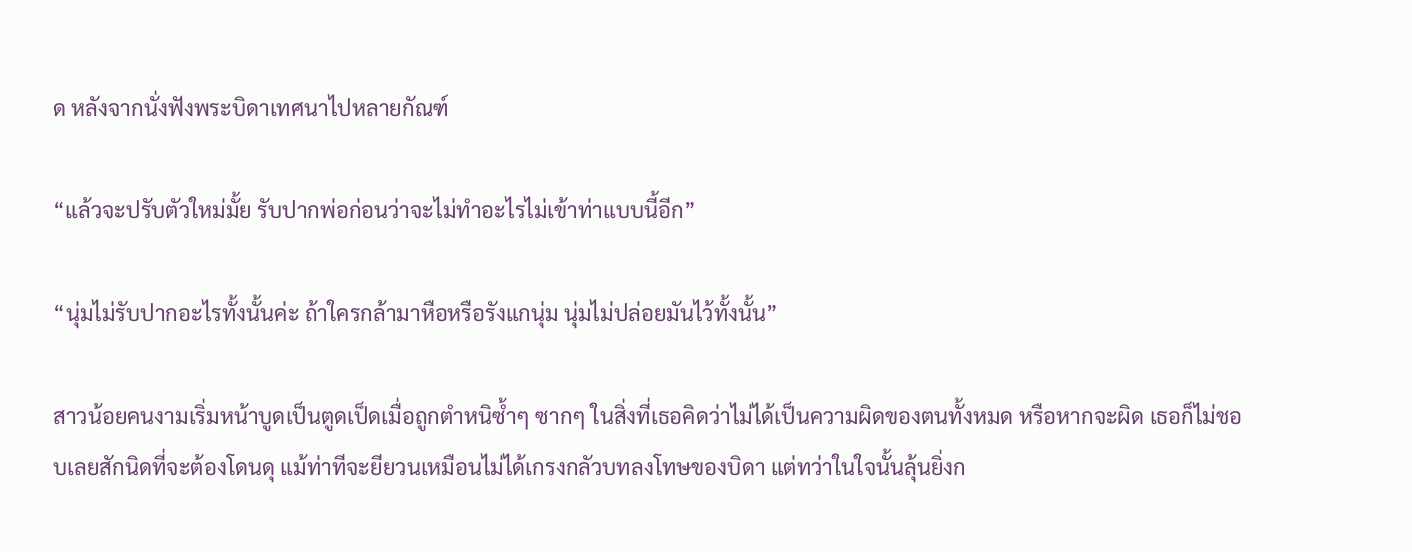ด หลังจากนั่งฟังพระบิดาเทศนาไปหลายกัณฑ์

“แล้วจะปรับตัวใหม่มั้ย รับปากพ่อก่อนว่าจะไม่ทำอะไรไม่เข้าท่าแบบนี้อีก”

“นุ่มไม่รับปากอะไรทั้งนั้นค่ะ ถ้าใครกล้ามาหือหรือรังแกนุ่ม นุ่มไม่ปล่อยมันไว้ทั้งนั้น”

สาวน้อยคนงามเริ่มหน้าบูดเป็นตูดเป็ดเมื่อถูกตำหนิซ้ำๆ ซากๆ ในสิ่งที่เธอคิดว่าไม่ได้เป็นความผิดของตนทั้งหมด หรือหากจะผิด เธอก็ไม่ชอบเลยสักนิดที่จะต้องโดนดุ แม้ท่าทีจะยียวนเหมือนไม่ได้เกรงกลัวบทลงโทษของบิดา แต่ทว่าในใจนั้นลุ้นยิ่งก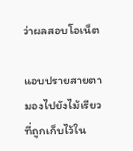ว่าผลสอบโอเน็ต

แอบปรายสายตามองไปยังไม้เรียวที่ถูกเก็บไว้ใน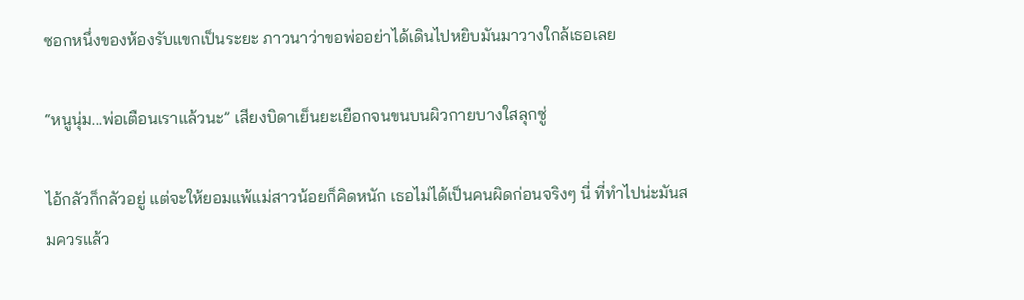ซอกหนึ่งของห้องรับแขกเป็นระยะ ภาวนาว่าขอพ่ออย่าได้เดินไปหยิบมันมาวางใกล้เธอเลย

“หนูนุ่ม...พ่อเตือนเราแล้วนะ” เสียงบิดาเย็นยะเยือกจนขนบนผิวกายบางใสลุกซู่

ไอ้กลัวก็กลัวอยู่ แต่จะให้ยอมแพ้แม่สาวน้อยก็คิดหนัก เธอไม่ได้เป็นคนผิดก่อนจริงๆ นี่ ที่ทำไปน่ะมันสมควรแล้ว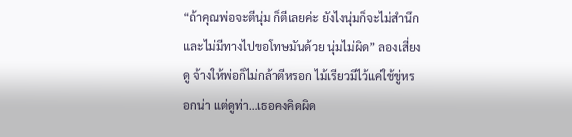“ถ้าคุณพ่อจะตีนุ่ม ก็ตีเลยค่ะ ยังไงนุ่มก็จะไม่สำนึก และไม่มีทางไปขอโทษมันด้วย นุ่มไม่ผิด” ลองเสี่ยงดู จ้างให้พ่อก็ไม่กล้าตีหรอก ไม้เรียวมีไว้แค่ใช้ขู่หรอกน่า แต่ดูท่า…เธอคงคิดผิด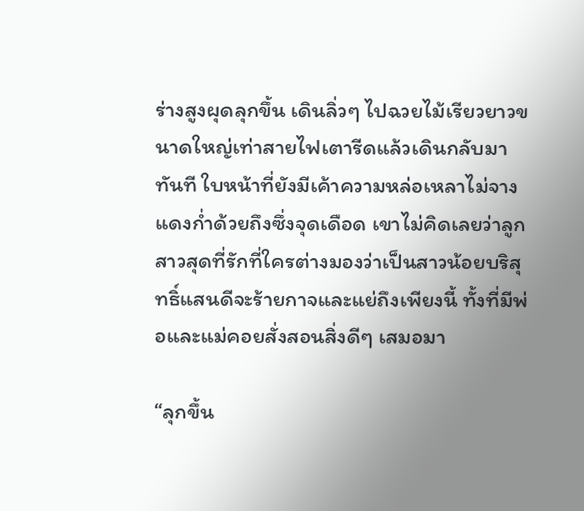ร่างสูงผุดลุกขึ้น เดินลิ่วๆ ไปฉวยไม้เรียวยาวขนาดใหญ่เท่าสายไฟเตารีดแล้วเดินกลับมาทันที ใบหน้าที่ยังมีเค้าความหล่อเหลาไม่จาง แดงก่ำด้วยถึงซึ่งจุดเดือด เขาไม่คิดเลยว่าลูกสาวสุดที่รักที่ใครต่างมองว่าเป็นสาวน้อยบริสุทธิ์แสนดีจะร้ายกาจและแย่ถึงเพียงนี้ ทั้งที่มีพ่อและแม่คอยสั่งสอนสิ่งดีๆ เสมอมา

“ลุกขึ้น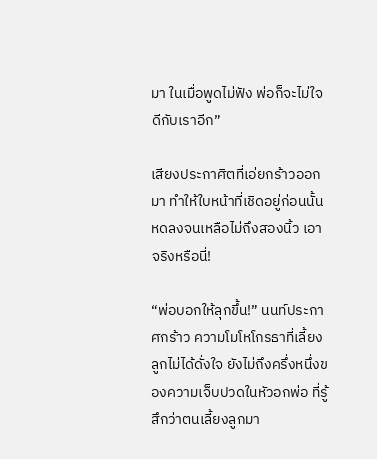มา ในเมื่อพูดไม่ฟัง พ่อก็จะไม่ใจดีกับเราอีก”

เสียงประกาศิตที่เอ่ยกร้าวออกมา ทำให้ใบหน้าที่เชิดอยู่ก่อนนั้นหดลงจนเหลือไม่ถึงสองนิ้ว เอาจริงหรือนี่!

“พ่อบอกให้ลุกขึ้น!” นนท์ประกาศกร้าว ความโมโหโกรธาที่เลี้ยงลูกไม่ได้ดั่งใจ ยังไม่ถึงครึ่งหนึ่งของความเจ็บปวดในหัวอกพ่อ ที่รู้สึกว่าตนเลี้ยงลูกมา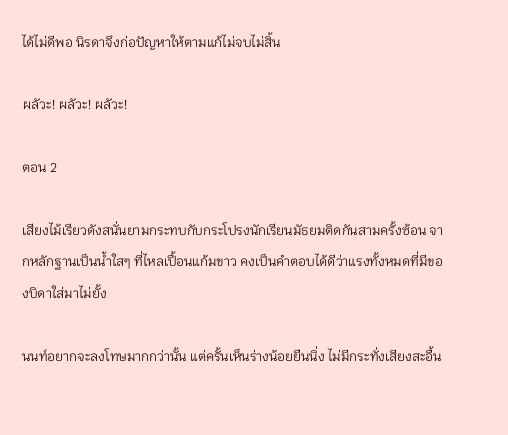ได้ไม่ดีพอ นิรดาจึงก่อปัญหาให้ตามแก้ไม่จบไม่สิ้น

ผลัวะ! ผลัวะ! ผลัวะ!

ตอน 2

เสียงไม้เรียวดังสนั่นยามกระทบกับกระโปรงนักเรียนมัธยมติดกันสามครั้งซ้อน จากหลักฐานเป็นน้ำใสๆ ที่ไหลเปื้อนแก้มขาว คงเป็นคำตอบได้ดีว่าแรงทั้งหมดที่มีของบิดาใส่มาไม่ยั้ง

นนท์อยากจะลงโทษมากกว่านั้น แต่ครั้นเห็นร่างน้อยยืนนิ่ง ไม่มีกระทั่งเสียงสะอื้น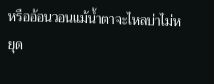หรืออ้อนวอนแม้น้ำตาจะไหลบ่าไม่หยุด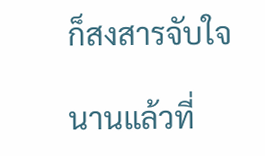ก็สงสารจับใจ

นานแล้วที่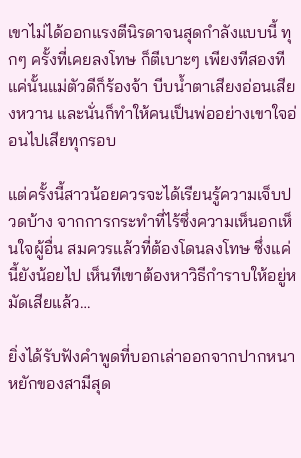เขาไม่ได้ออกแรงตีนิรดาจนสุดกำลังแบบนี้ ทุกๆ ครั้งที่เคยลงโทษ ก็ตีเบาะๆ เพียงทีสองที แค่นั้นแม่ตัวดีก็ร้องจ้า บีบน้ำตาเสียงอ่อนเสียงหวาน และนั่นก็ทำให้คนเป็นพ่ออย่างเขาใจอ่อนไปเสียทุกรอบ

แต่ครั้งนี้สาวน้อยควรจะได้เรียนรู้ความเจ็บปวดบ้าง จากการกระทำที่ไร้ซึ่งความเห็นอกเห็นใจผู้อื่น สมควรแล้วที่ต้องโดนลงโทษ ซึ่งแค่นี้ยังน้อยไป เห็นทีเขาต้องหาวิธีกำราบให้อยู่หมัดเสียแล้ว…

ยิ่งได้รับฟังคำพูดที่บอกเล่าออกจากปากหนาหยักของสามีสุด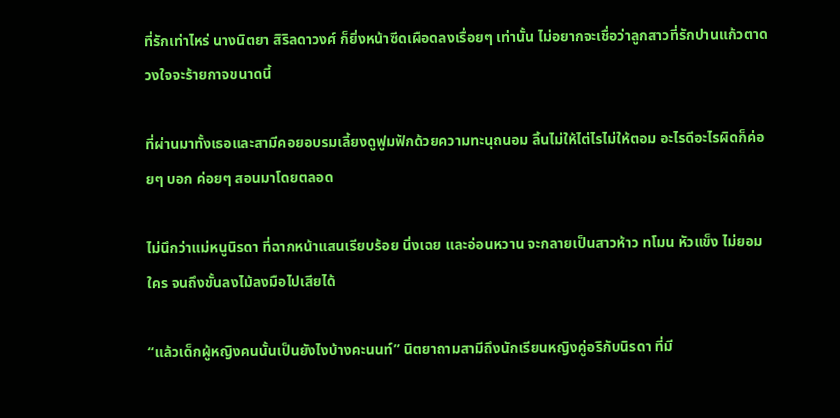ที่รักเท่าไหร่ นางนิตยา สิริลดาวงศ์ ก็ยิ่งหน้าซีดเผือดลงเรื่อยๆ เท่านั้น ไม่อยากจะเชื่อว่าลูกสาวที่รักปานแก้วตาดวงใจจะร้ายกาจขนาดนี้

ที่ผ่านมาทั้งเธอและสามีคอยอบรมเลี้ยงดูฟูมฟักด้วยความทะนุถนอม ลิ้นไม่ให้ไต่ไรไม่ให้ตอม อะไรดีอะไรผิดก็ค่อยๆ บอก ค่อยๆ สอนมาโดยตลอด

ไม่นึกว่าแม่หนูนิรดา ที่ฉากหน้าแสนเรียบร้อย นิ่งเฉย และอ่อนหวาน จะกลายเป็นสาวห้าว ทโมน หัวแข็ง ไม่ยอมใคร จนถึงขั้นลงไม้ลงมือไปเสียได้

“แล้วเด็กผู้หญิงคนนั้นเป็นยังไงบ้างคะนนท์” นิตยาถามสามีถึงนักเรียนหญิงคู่อริกับนิรดา ที่มี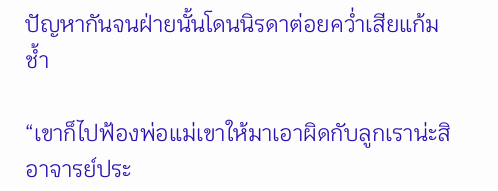ปัญหากันจนฝ่ายนั้นโดนนิรดาต่อยคว่ำเสียแก้มช้ำ

“เขาก็ไปฟ้องพ่อแม่เขาให้มาเอาผิดกับลูกเราน่ะสิ อาจารย์ประ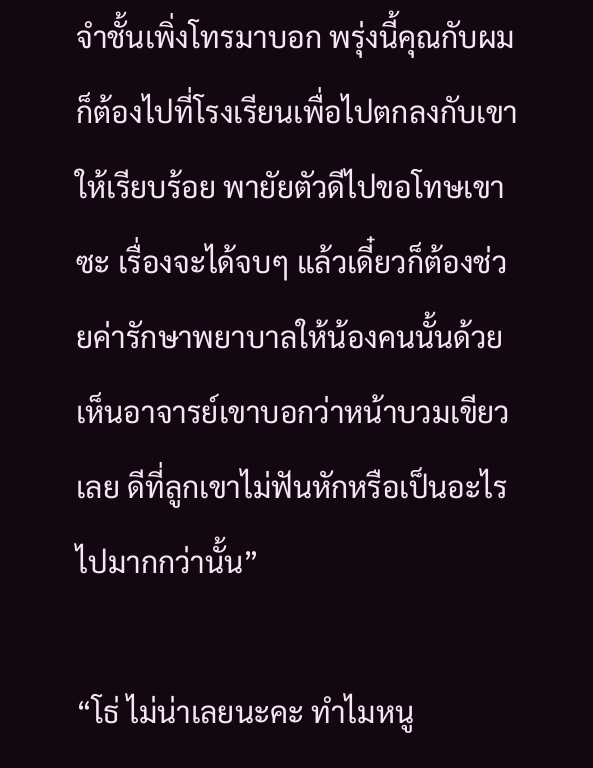จำชั้นเพิ่งโทรมาบอก พรุ่งนี้คุณกับผมก็ต้องไปที่โรงเรียนเพื่อไปตกลงกับเขาให้เรียบร้อย พายัยตัวดีไปขอโทษเขาซะ เรื่องจะได้จบๆ แล้วเดี๋ยวก็ต้องช่วยค่ารักษาพยาบาลให้น้องคนนั้นด้วย เห็นอาจารย์เขาบอกว่าหน้าบวมเขียวเลย ดีที่ลูกเขาไม่ฟันหักหรือเป็นอะไรไปมากกว่านั้น”

“โธ่ ไม่น่าเลยนะคะ ทำไมหนู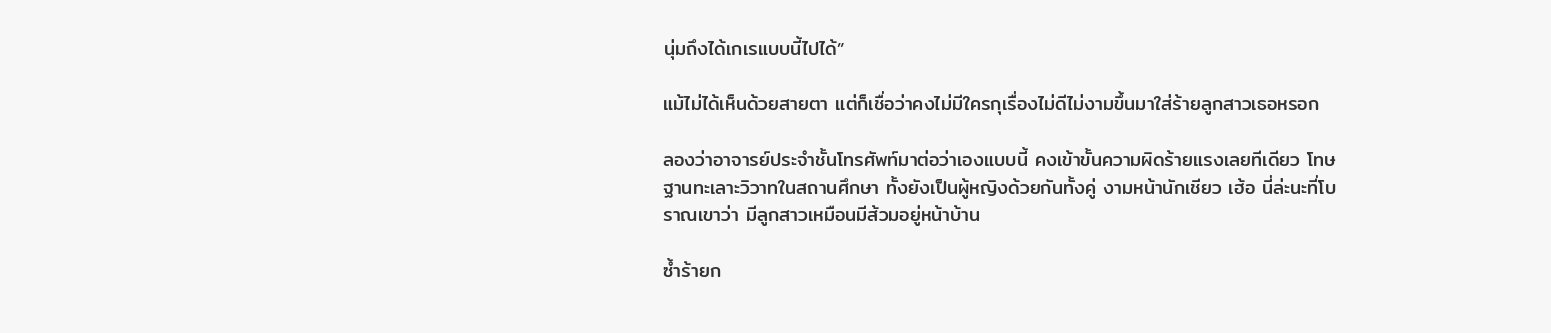นุ่มถึงได้เกเรแบบนี้ไปได้”

แม้ไม่ได้เห็นด้วยสายตา แต่ก็เชื่อว่าคงไม่มีใครกุเรื่องไม่ดีไม่งามขึ้นมาใส่ร้ายลูกสาวเธอหรอก

ลองว่าอาจารย์ประจำชั้นโทรศัพท์มาต่อว่าเองแบบนี้ คงเข้าขั้นความผิดร้ายแรงเลยทีเดียว โทษฐานทะเลาะวิวาทในสถานศึกษา ทั้งยังเป็นผู้หญิงด้วยกันทั้งคู่ งามหน้านักเชียว เฮ้อ นี่ล่ะนะที่โบราณเขาว่า มีลูกสาวเหมือนมีส้วมอยู่หน้าบ้าน

ซ้ำร้ายก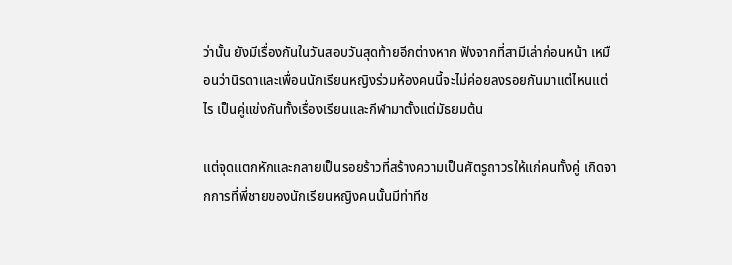ว่านั้น ยังมีเรื่องกันในวันสอบวันสุดท้ายอีกต่างหาก ฟังจากที่สามีเล่าก่อนหน้า เหมือนว่านิรดาและเพื่อนนักเรียนหญิงร่วมห้องคนนี้จะไม่ค่อยลงรอยกันมาแต่ไหนแต่ไร เป็นคู่แข่งกันทั้งเรื่องเรียนและกีฬามาตั้งแต่มัธยมต้น

แต่จุดแตกหักและกลายเป็นรอยร้าวที่สร้างความเป็นศัตรูถาวรให้แก่คนทั้งคู่ เกิดจากการที่พี่ชายของนักเรียนหญิงคนนั้นมีท่าทีช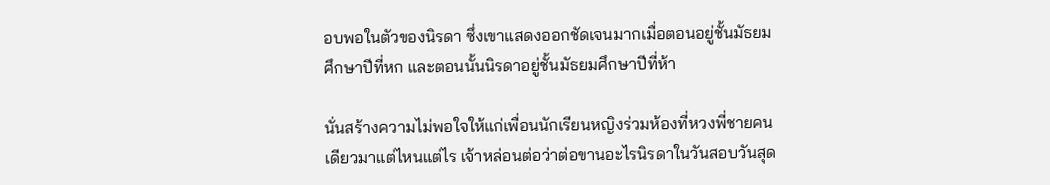อบพอในตัวของนิรดา ซึ่งเขาแสดงออกชัดเจนมากเมื่อตอนอยู่ชั้นมัธยมศึกษาปีที่หก และตอนนั้นนิรดาอยู่ชั้นมัธยมศึกษาปีที่ห้า

นั่นสร้างความไม่พอใจให้แก่เพื่อนนักเรียนหญิงร่วมห้องที่หวงพี่ชายคนเดียวมาแต่ไหนแต่ไร เจ้าหล่อนต่อว่าต่อขานอะไรนิรดาในวันสอบวันสุด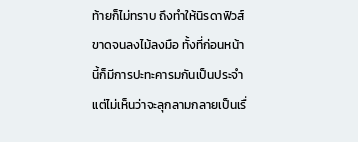ท้ายก็ไม่ทราบ ถึงทำให้นิรดาฟิวส์ขาดจนลงไม้ลงมือ ทั้งที่ก่อนหน้านี้ก็มีการปะทะคารมกันเป็นประจำ แต่ไม่เห็นว่าจะลุกลามกลายเป็นเรื่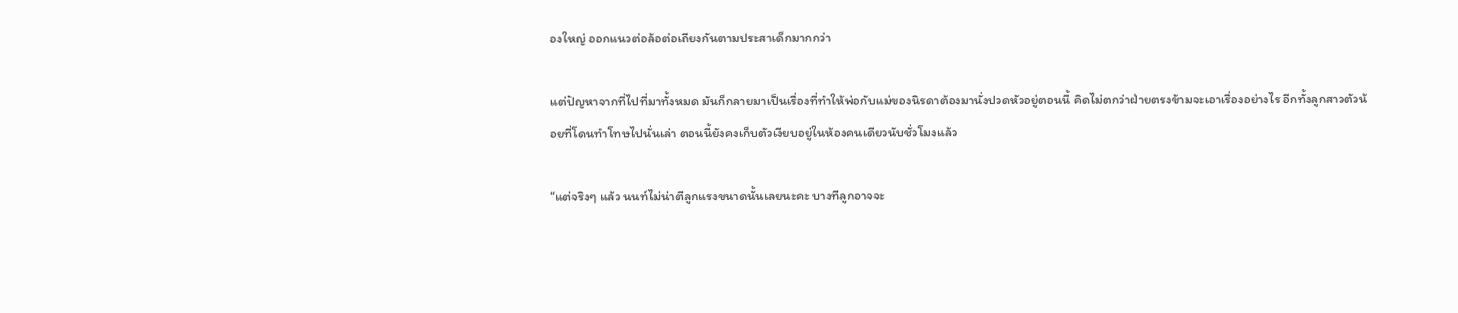องใหญ่ ออกแนวต่อล้อต่อเถียงกันตามประสาเด็กมากกว่า

แต่ปัญหาจากที่ไปที่มาทั้งหมด มันก็กลายมาเป็นเรื่องที่ทำให้พ่อกับแม่ของนิรดาต้องมานั่งปวดหัวอยู่ตอนนี้ คิดไม่ตกว่าฝ่ายตรงข้ามจะเอาเรื่องอย่างไร อีกทั้งลูกสาวตัวน้อยที่โดนทำโทษไปนั่นเล่า ตอนนี้ยังคงเก็บตัวเงียบอยู่ในห้องคนเดียวนับชั่วโมงแล้ว

“แต่จริงๆ แล้ว นนท์ไม่น่าตีลูกแรงขนาดนั้นเลยนะคะ บางทีลูกอาจจะ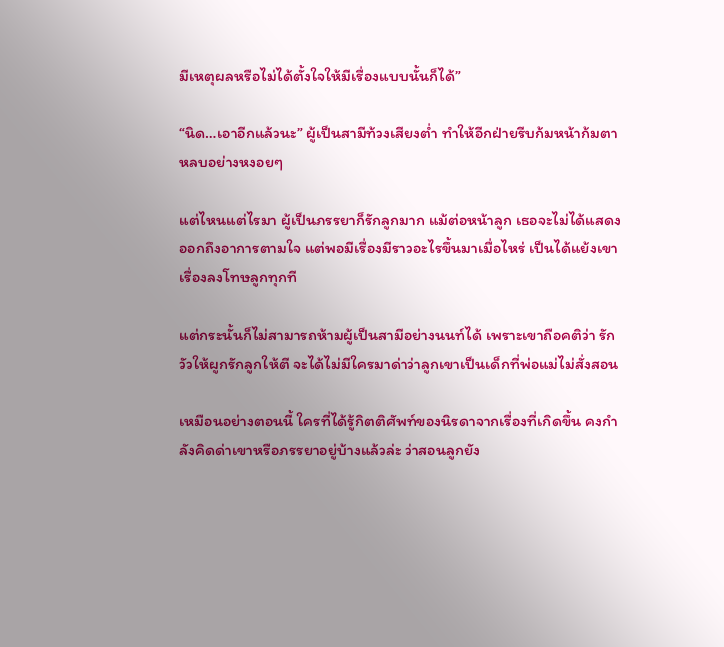มีเหตุผลหรือไม่ได้ตั้งใจให้มีเรื่องแบบนั้นก็ได้”

“นิด…เอาอีกแล้วนะ” ผู้เป็นสามีท้วงเสียงต่ำ ทำให้อีกฝ่ายรีบก้มหน้าก้มตาหลบอย่างหงอยๆ

แต่ไหนแต่ไรมา ผู้เป็นภรรยาก็รักลูกมาก แม้ต่อหน้าลูก เธอจะไม่ได้แสดงออกถึงอาการตามใจ แต่พอมีเรื่องมีราวอะไรขึ้นมาเมื่อไหร่ เป็นได้แย้งเขาเรื่องลงโทษลูกทุกที

แต่กระนั้นก็ไม่สามารถห้ามผู้เป็นสามีอย่างนนท์ได้ เพราะเขาถือคติว่า รักวัวให้ผูกรักลูกให้ตี จะได้ไม่มีใครมาด่าว่าลูกเขาเป็นเด็กที่พ่อแม่ไม่สั่งสอน

เหมือนอย่างตอนนี้ ใครที่ได้รู้กิตติศัพท์ของนิรดาจากเรื่องที่เกิดขึ้น คงกำลังคิดด่าเขาหรือภรรยาอยู่บ้างแล้วล่ะ ว่าสอนลูกยัง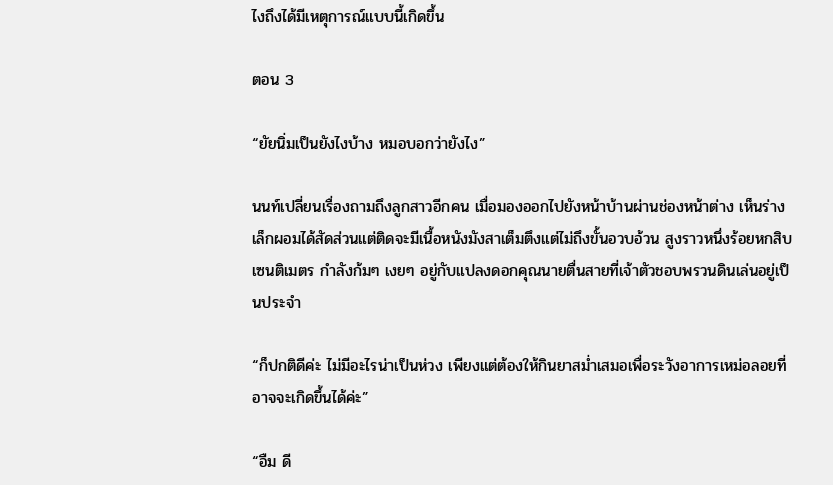ไงถึงได้มีเหตุการณ์แบบนี้เกิดขึ้น

ตอน 3

“ยัยนิ่มเป็นยังไงบ้าง หมอบอกว่ายังไง”

นนท์เปลี่ยนเรื่องถามถึงลูกสาวอีกคน เมื่อมองออกไปยังหน้าบ้านผ่านช่องหน้าต่าง เห็นร่างเล็กผอมได้สัดส่วนแต่ติดจะมีเนื้อหนังมังสาเต็มตึงแต่ไม่ถึงขั้นอวบอ้วน สูงราวหนึ่งร้อยหกสิบเซนติเมตร กำลังก้มๆ เงยๆ อยู่กับแปลงดอกคุณนายตื่นสายที่เจ้าตัวชอบพรวนดินเล่นอยู่เป็นประจำ

“ก็ปกติดีค่ะ ไม่มีอะไรน่าเป็นห่วง เพียงแต่ต้องให้กินยาสม่ำเสมอเพื่อระวังอาการเหม่อลอยที่อาจจะเกิดขึ้นได้ค่ะ”

“อืม ดี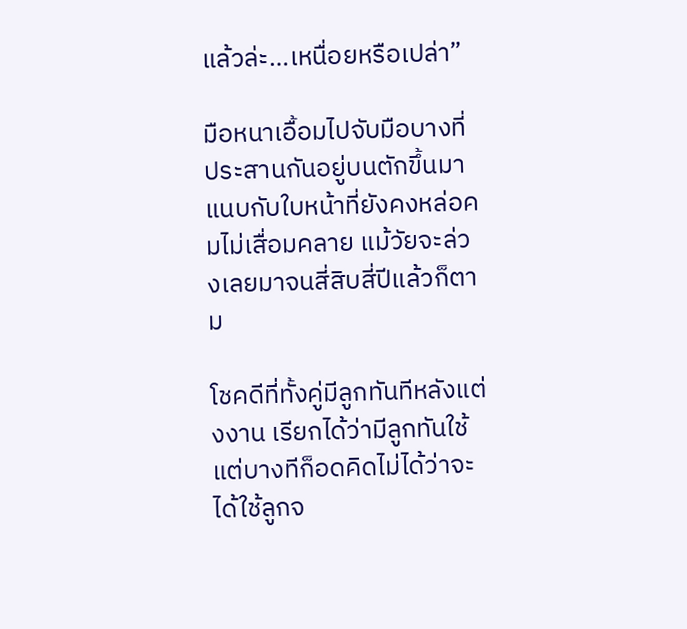แล้วล่ะ…เหนื่อยหรือเปล่า”

มือหนาเอื้อมไปจับมือบางที่ประสานกันอยู่บนตักขึ้นมาแนบกับใบหน้าที่ยังคงหล่อคมไม่เสื่อมคลาย แม้วัยจะล่วงเลยมาจนสี่สิบสี่ปีแล้วก็ตาม

โชคดีที่ทั้งคู่มีลูกทันทีหลังแต่งงาน เรียกได้ว่ามีลูกทันใช้ แต่บางทีก็อดคิดไม่ได้ว่าจะได้ใช้ลูกจ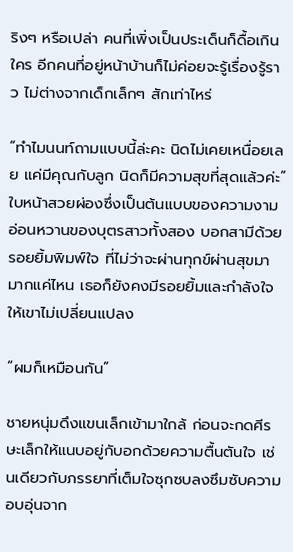ริงๆ หรือเปล่า คนที่เพิ่งเป็นประเด็นก็ดื้อเกินใคร อีกคนที่อยู่หน้าบ้านก็ไม่ค่อยจะรู้เรื่องรู้ราว ไม่ต่างจากเด็กเล็กๆ สักเท่าไหร่

“ทำไมนนท์ถามแบบนี้ล่ะคะ นิดไม่เคยเหนื่อยเลย แค่มีคุณกับลูก นิดก็มีความสุขที่สุดแล้วค่ะ” ใบหน้าสวยผ่องซึ่งเป็นต้นแบบของความงามอ่อนหวานของบุตรสาวทั้งสอง บอกสามีด้วยรอยยิ้มพิมพ์ใจ ที่ไม่ว่าจะผ่านทุกข์ผ่านสุขมามากแค่ไหน เธอก็ยังคงมีรอยยิ้มและกำลังใจให้เขาไม่เปลี่ยนแปลง

“ผมก็เหมือนกัน”

ชายหนุ่มดึงแขนเล็กเข้ามาใกล้ ก่อนจะกดศีรษะเล็กให้แนบอยู่กับอกด้วยความตื้นตันใจ เช่นเดียวกับภรรยาที่เต็มใจซุกซบลงซึมซับความอบอุ่นจาก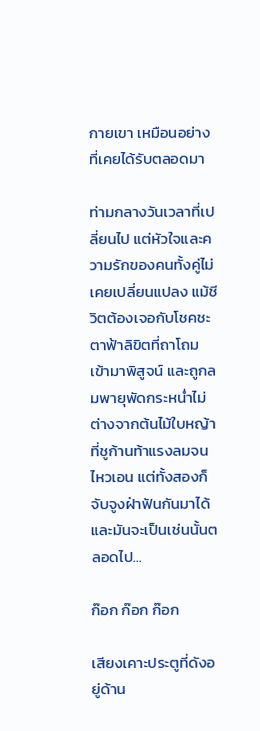กายเขา เหมือนอย่างที่เคยได้รับตลอดมา

ท่ามกลางวันเวลาที่เปลี่ยนไป แต่หัวใจและความรักของคนทั้งคู่ไม่เคยเปลี่ยนแปลง แม้ชีวิตต้องเจอกับโชคชะตาฟ้าลิขิตที่ถาโถมเข้ามาพิสูจน์ และถูกลมพายุพัดกระหน่ำไม่ต่างจากต้นไม้ใบหญ้าที่ชูก้านท้าแรงลมจนไหวเอน แต่ทั้งสองก็จับจูงฝ่าฟันกันมาได้ และมันจะเป็นเช่นนั้นตลอดไป…

ก๊อก ก๊อก ก๊อก

เสียงเคาะประตูที่ดังอยู่ด้าน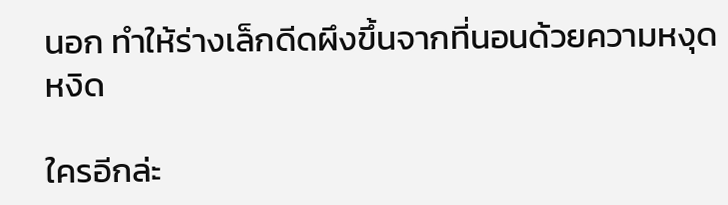นอก ทำให้ร่างเล็กดีดผึงขึ้นจากที่นอนด้วยความหงุดหงิด

ใครอีกล่ะ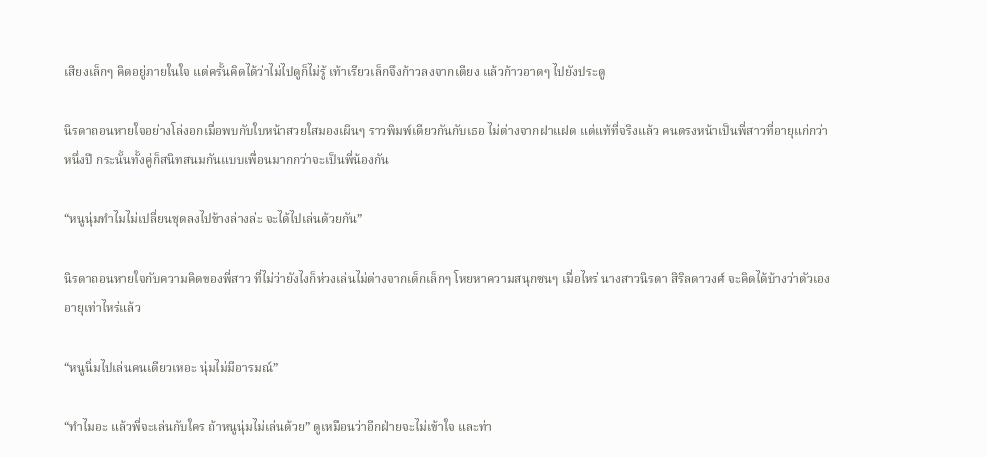เสียงเล็กๆ คิดอยู่ภายในใจ แต่ครั้นคิดได้ว่าไม่ไปดูก็ไม่รู้ เท้าเรียวเล็กจึงก้าวลงจากเตียง แล้วก้าวอาดๆ ไปยังประตู

นิรดาถอนหายใจอย่างโล่งอกเมื่อพบกับใบหน้าสวยใสมองเผินๆ ราวพิมพ์เดียวกันกับเธอ ไม่ต่างจากฝาแฝด แต่แท้ที่จริงแล้ว คนตรงหน้าเป็นพี่สาวที่อายุแก่กว่าหนึ่งปี กระนั้นทั้งคู่ก็สนิทสนมกันแบบเพื่อนมากกว่าจะเป็นพี่น้องกัน

“หนูนุ่มทำไมไม่เปลี่ยนชุดลงไปข้างล่างล่ะ จะได้ไปเล่นด้วยกัน”

นิรดาถอนหายใจกับความคิดของพี่สาว ที่ไม่ว่ายังไงก็ห่วงเล่นไม่ต่างจากเด็กเล็กๆ โหยหาความสนุกซนๆ เมื่อไหร่ นางสาวนิรตา สิริลดาวงศ์ จะคิดได้บ้างว่าตัวเองอายุเท่าไหร่แล้ว

“หนูนิ่มไปเล่นคนเดียวเหอะ นุ่มไม่มีอารมณ์”

“ทำไมอะ แล้วพี่จะเล่นกับใคร ถ้าหนูนุ่มไม่เล่นด้วย” ดูเหมือนว่าอีกฝ่ายจะไม่เข้าใจ และท่า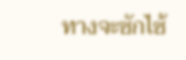ทางจะซักไซ้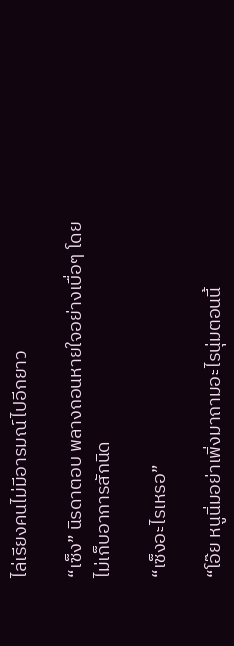ไล่เรียงคนไม่มีอารมณ์ไปอีกยาว

“เซ็ง” นิรดาตอบ พลางถอนหายใจอย่างเบื่อๆ โดยไม่เก็บอาการสักนิด

“เซ็งอะไรเหรอ”

“โอ๊ย หนูนิ่มอย่าเพิ่งมาถามอะไรนุ่มตอนนี้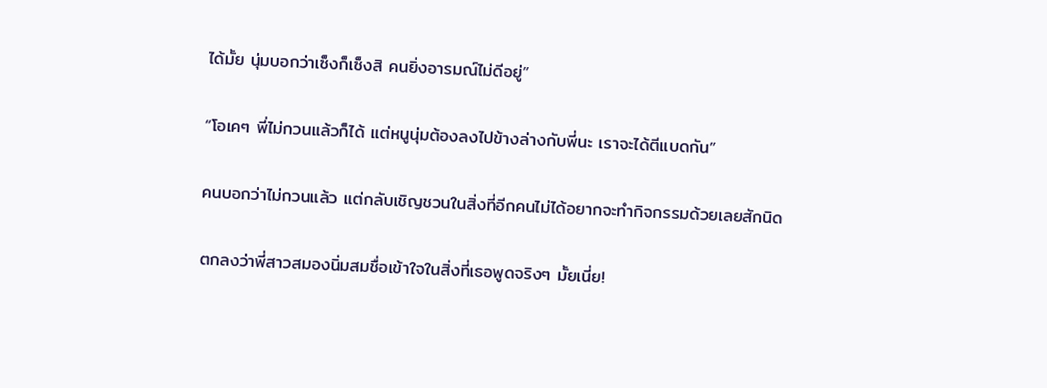ได้มั้ย นุ่มบอกว่าเซ็งก็เซ็งสิ คนยิ่งอารมณ์ไม่ดีอยู่”

“โอเคๆ พี่ไม่กวนแล้วก็ได้ แต่หนูนุ่มต้องลงไปข้างล่างกับพี่นะ เราจะได้ตีแบดกัน”

คนบอกว่าไม่กวนแล้ว แต่กลับเชิญชวนในสิ่งที่อีกคนไม่ได้อยากจะทำกิจกรรมด้วยเลยสักนิด

ตกลงว่าพี่สาวสมองนิ่มสมชื่อเข้าใจในสิ่งที่เธอพูดจริงๆ มั้ยเนี่ย!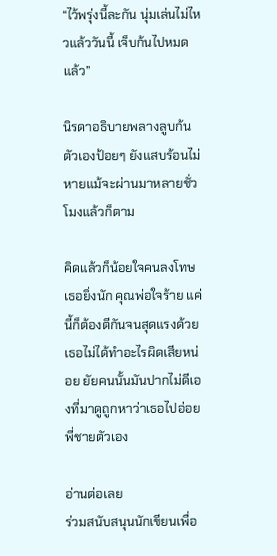“ไว้พรุ่งนี้ละกัน นุ่มเล่นไม่ไหวแล้ววันนี้ เจ็บก้นไปหมดแล้ว”

นิรดาอธิบายพลางลูบก้นตัวเองป้อยๆ ยังแสบร้อนไม่หายแม้จะผ่านมาหลายชั่วโมงแล้วก็ตาม

คิดแล้วก็น้อยใจคนลงโทษเธอยิ่งนัก คุณพ่อใจร้าย แค่นี้ก็ต้องตีกันจนสุดแรงด้วย เธอไม่ได้ทำอะไรผิดเสียหน่อย ยัยคนนั้นมันปากไม่ดีเองที่มาดูถูกหาว่าเธอไปอ่อยพี่ชายตัวเอง

อ่านต่อเลย
ร่วมสนับสนุนนักเขียนเพื่อ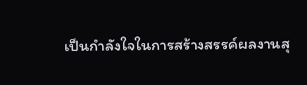เป็นกำลังใจในการสร้างสรรค์ผลงานสุ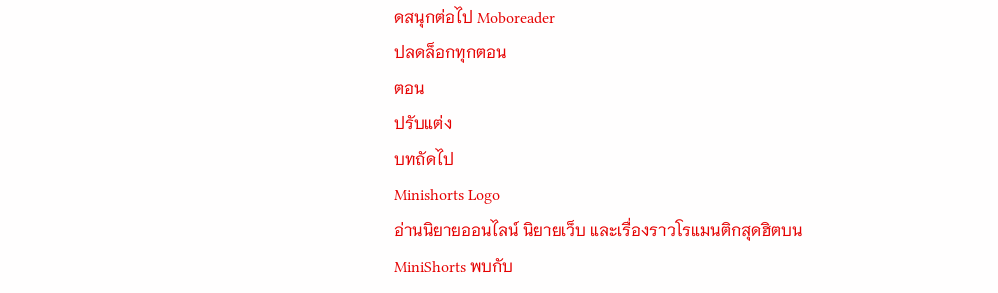ดสนุกต่อไป Moboreader
ปลดล็อกทุกตอน
ตอน
ปรับแต่ง
บทถัดไป
Minishorts Logo
อ่านนิยายออนไลน์ นิยายเว็บ และเรื่องราวโรแมนติกสุดฮิตบน MiniShorts พบกับ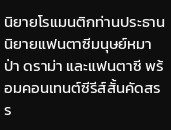นิยายโรแมนติกท่านประธาน นิยายแฟนตาซีมนุษย์หมาป่า ดราม่า และแฟนตาซี พร้อมคอนเทนต์ซีรีส์สั้นคัดสรร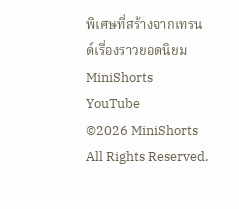พิเศษที่สร้างจากเทรนด์เรื่องราวยอดนิยม
MiniShorts YouTube
©2026 MiniShorts All Rights Reserved.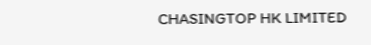CHASINGTOP HK LIMITED